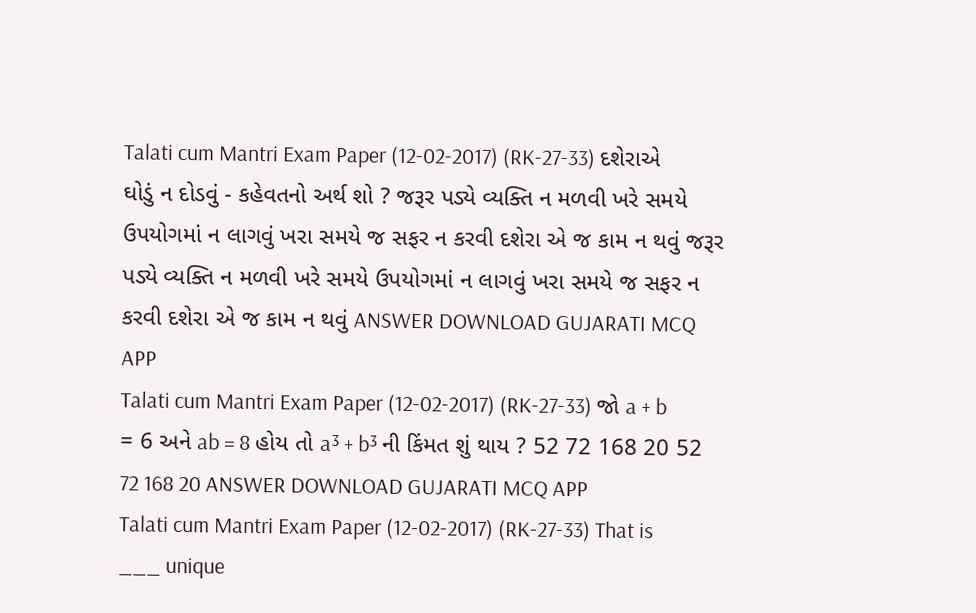Talati cum Mantri Exam Paper (12-02-2017) (RK-27-33) દશેરાએ ઘોડું ન દોડવું - કહેવતનો અર્થ શો ? જરૂર પડ્યે વ્યક્તિ ન મળવી ખરે સમયે ઉપયોગમાં ન લાગવું ખરા સમયે જ સફર ન કરવી દશેરા એ જ કામ ન થવું જરૂર પડ્યે વ્યક્તિ ન મળવી ખરે સમયે ઉપયોગમાં ન લાગવું ખરા સમયે જ સફર ન કરવી દશેરા એ જ કામ ન થવું ANSWER DOWNLOAD GUJARATI MCQ APP
Talati cum Mantri Exam Paper (12-02-2017) (RK-27-33) જો a + b = 6 અને ab = 8 હોય તો a³ + b³ ની કિંમત શું થાય ? 52 72 168 20 52 72 168 20 ANSWER DOWNLOAD GUJARATI MCQ APP
Talati cum Mantri Exam Paper (12-02-2017) (RK-27-33) That is ___ unique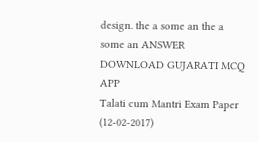design. the a some an the a some an ANSWER DOWNLOAD GUJARATI MCQ APP
Talati cum Mantri Exam Paper (12-02-2017)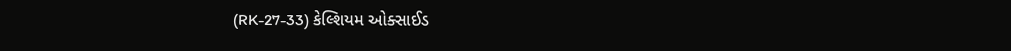(RK-27-33) કેલ્શિયમ ઓક્સાઈડ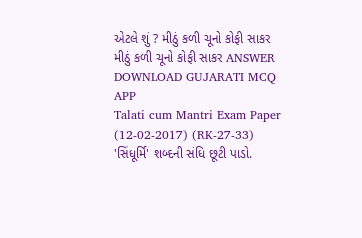એટલે શું ? મીઠું કળી ચૂનો કોફી સાકર મીઠું કળી ચૂનો કોફી સાકર ANSWER DOWNLOAD GUJARATI MCQ APP
Talati cum Mantri Exam Paper (12-02-2017) (RK-27-33) 'સિંધૂર્મિ' શબ્દની સંધિ છૂટી પાડો.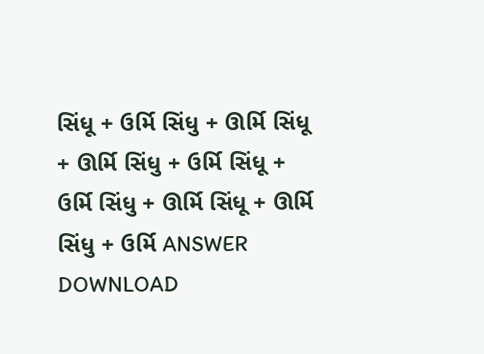સિંધૂ + ઉર્મિ સિંધુ + ઊર્મિ સિંધૂ + ઊર્મિ સિંધુ + ઉર્મિ સિંધૂ + ઉર્મિ સિંધુ + ઊર્મિ સિંધૂ + ઊર્મિ સિંધુ + ઉર્મિ ANSWER DOWNLOAD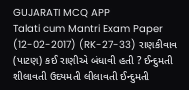GUJARATI MCQ APP
Talati cum Mantri Exam Paper (12-02-2017) (RK-27-33) રાણકીવાવ (પાટણ) કઈ રાણીએ બંધાવી હતી ? ઈન્દુમતી શીલાવતી ઉદયમતી લીલાવતી ઈન્દુમતી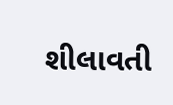શીલાવતી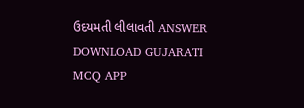ઉદયમતી લીલાવતી ANSWER DOWNLOAD GUJARATI MCQ APP